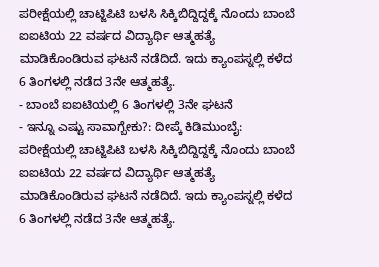ಪರೀಕ್ಷೆಯಲ್ಲಿ ಚಾಟ್ಜಿಪಿಟಿ ಬಳಸಿ ಸಿಕ್ಕಿಬಿದ್ದಿದ್ದಕ್ಕೆ ನೊಂದು ಬಾಂಬೆ ಐಐಟಿಯ 22 ವರ್ಷದ ವಿದ್ಯಾರ್ಥಿ ಆತ್ಮಹತ್ಯೆ ಮಾಡಿಕೊಂಡಿರುವ ಘಟನೆ ನಡೆದಿದೆ. ಇದು ಕ್ಯಾಂಪಸ್ನಲ್ಲಿ ಕಳೆದ 6 ತಿಂಗಳಲ್ಲಿ ನಡೆದ 3ನೇ ಆತ್ಮಹತ್ಯೆ.
- ಬಾಂಬೆ ಐಐಟಿಯಲ್ಲಿ 6 ತಿಂಗಳಲ್ಲಿ 3ನೇ ಘಟನೆ
- ಇನ್ನೂ ಎಷ್ಟು ಸಾವಾಗ್ಬೇಕು?: ದೀಪ್ಕೆ ಕಿಡಿಮುಂಬೈ: ಪರೀಕ್ಷೆಯಲ್ಲಿ ಚಾಟ್ಜಿಪಿಟಿ ಬಳಸಿ ಸಿಕ್ಕಿಬಿದ್ದಿದ್ದಕ್ಕೆ ನೊಂದು ಬಾಂಬೆ ಐಐಟಿಯ 22 ವರ್ಷದ ವಿದ್ಯಾರ್ಥಿ ಆತ್ಮಹತ್ಯೆ ಮಾಡಿಕೊಂಡಿರುವ ಘಟನೆ ನಡೆದಿದೆ. ಇದು ಕ್ಯಾಂಪಸ್ನಲ್ಲಿ ಕಳೆದ 6 ತಿಂಗಳಲ್ಲಿ ನಡೆದ 3ನೇ ಆತ್ಮಹತ್ಯೆ.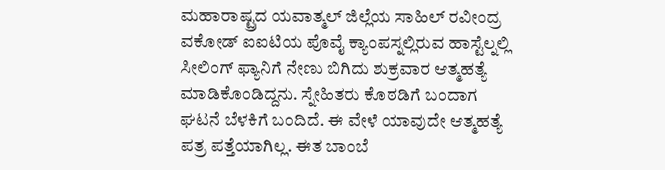ಮಹಾರಾಷ್ಟ್ರದ ಯವಾತ್ಮಲ್ ಜಿಲ್ಲೆಯ ಸಾಹಿಲ್ ರವೀಂದ್ರ ವಕೋಡ್ ಐಐಟಿಯ ಪೊವೈ ಕ್ಯಾಂಪಸ್ನಲ್ಲಿರುವ ಹಾಸ್ಟೆಲ್ನಲ್ಲಿ ಸೀಲಿಂಗ್ ಫ್ಯಾನಿಗೆ ನೇಣು ಬಿಗಿದು ಶುಕ್ರವಾರ ಆತ್ಮಹತ್ಯೆ ಮಾಡಿಕೊಂಡಿದ್ದನು. ಸ್ನೇಹಿತರು ಕೊಠಡಿಗೆ ಬಂದಾಗ ಘಟನೆ ಬೆಳಕಿಗೆ ಬಂದಿದೆ. ಈ ವೇಳೆ ಯಾವುದೇ ಆತ್ಮಹತ್ಯೆ ಪತ್ರ ಪತ್ತೆಯಾಗಿಲ್ಲ. ಈತ ಬಾಂಬೆ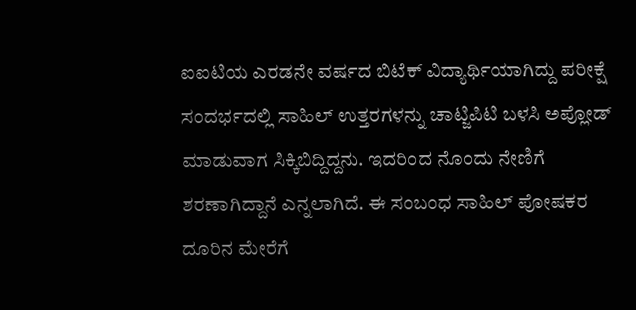ಐಐಟಿಯ ಎರಡನೇ ವರ್ಷದ ಬಿಟೆಕ್ ವಿದ್ಯಾರ್ಥಿಯಾಗಿದ್ದು ಪರೀಕ್ಷೆ ಸಂದರ್ಭದಲ್ಲಿ ಸಾಹಿಲ್ ಉತ್ತರಗಳನ್ನು ಚಾಟ್ಜಿಪಿಟಿ ಬಳಸಿ ಅಪ್ಲೋಡ್ ಮಾಡುವಾಗ ಸಿಕ್ಕಿಬಿದ್ದಿದ್ದನು. ಇದರಿಂದ ನೊಂದು ನೇಣಿಗೆ ಶರಣಾಗಿದ್ದಾನೆ ಎನ್ನಲಾಗಿದೆ. ಈ ಸಂಬಂಧ ಸಾಹಿಲ್ ಪೋಷಕರ ದೂರಿನ ಮೇರೆಗೆ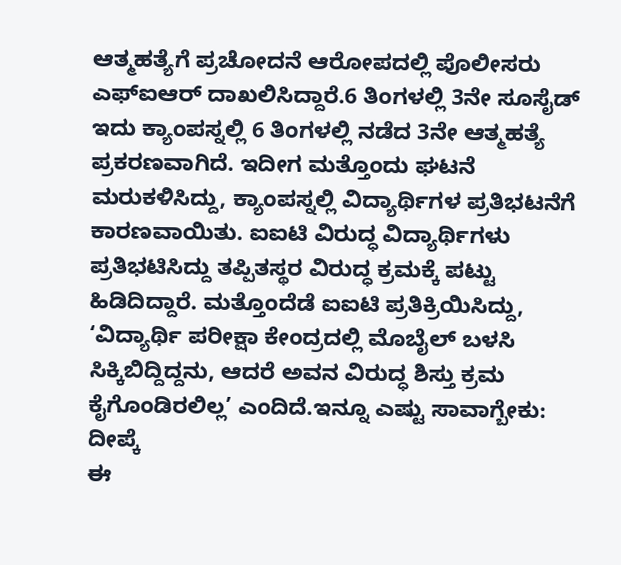ಆತ್ಮಹತ್ಯೆಗೆ ಪ್ರಚೋದನೆ ಆರೋಪದಲ್ಲಿ ಪೊಲೀಸರು ಎಫ್ಐಆರ್ ದಾಖಲಿಸಿದ್ದಾರೆ.6 ತಿಂಗಳಲ್ಲಿ 3ನೇ ಸೂಸೈಡ್
ಇದು ಕ್ಯಾಂಪಸ್ನಲ್ಲಿ 6 ತಿಂಗಳಲ್ಲಿ ನಡೆದ 3ನೇ ಆತ್ಮಹತ್ಯೆ ಪ್ರಕರಣವಾಗಿದೆ. ಇದೀಗ ಮತ್ತೊಂದು ಘಟನೆ ಮರುಕಳಿಸಿದ್ದು, ಕ್ಯಾಂಪಸ್ನಲ್ಲಿ ವಿದ್ಯಾರ್ಥಿಗಳ ಪ್ರತಿಭಟನೆಗೆ ಕಾರಣವಾಯಿತು. ಐಐಟಿ ವಿರುದ್ಧ ವಿದ್ಯಾರ್ಥಿಗಳು ಪ್ರತಿಭಟಿಸಿದ್ದು ತಪ್ಪಿತಸ್ಥರ ವಿರುದ್ಧ ಕ್ರಮಕ್ಕೆ ಪಟ್ಟು ಹಿಡಿದಿದ್ದಾರೆ. ಮತ್ತೊಂದೆಡೆ ಐಐಟಿ ಪ್ರತಿಕ್ರಿಯಿಸಿದ್ದು, ‘ವಿದ್ಯಾರ್ಥಿ ಪರೀಕ್ಷಾ ಕೇಂದ್ರದಲ್ಲಿ ಮೊಬೈಲ್ ಬಳಸಿ ಸಿಕ್ಕಿಬಿದ್ದಿದ್ದನು, ಆದರೆ ಅವನ ವಿರುದ್ಧ ಶಿಸ್ತು ಕ್ರಮ ಕೈಗೊಂಡಿರಲಿಲ್ಲ’ ಎಂದಿದೆ.ಇನ್ನೂ ಎಷ್ಟು ಸಾವಾಗ್ಬೇಕು: ದೀಪ್ಕೆ
ಈ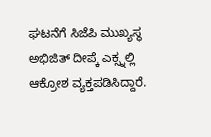ಘಟನೆಗೆ ಸಿಜೆಪಿ ಮುಖ್ಯಸ್ಥ ಅಭಿಜಿತ್ ದೀಪ್ಕೆ ಎಕ್ಸ್ನಲ್ಲಿ ಆಕ್ರೋಶ ವ್ಯಕ್ತಪಡಿಸಿದ್ದಾರೆ.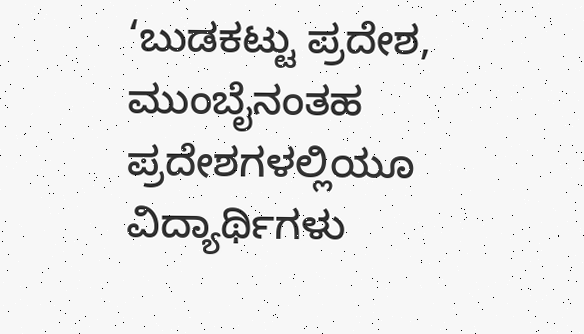‘ಬುಡಕಟ್ಟು ಪ್ರದೇಶ, ಮುಂಬೈನಂತಹ ಪ್ರದೇಶಗಳಲ್ಲಿಯೂ ವಿದ್ಯಾರ್ಥಿಗಳು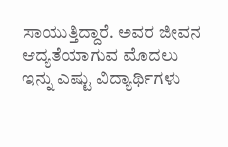ಸಾಯುತ್ತಿದ್ದಾರೆ. ಅವರ ಜೀವನ ಆದ್ಯತೆಯಾಗುವ ಮೊದಲು ಇನ್ನು ಎಷ್ಟು ವಿದ್ಯಾರ್ಥಿಗಳು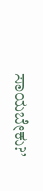ಸಾಯಬೇಕು?’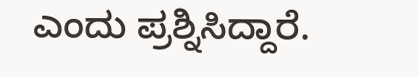ಎಂದು ಪ್ರಶ್ನಿಸಿದ್ದಾರೆ.